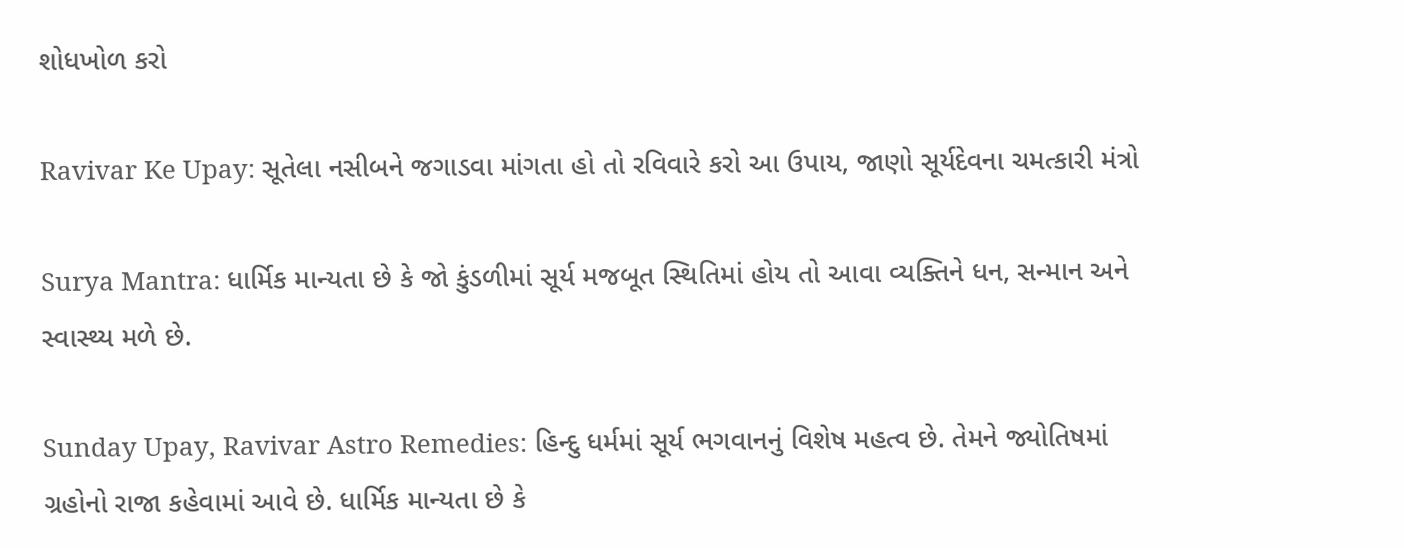શોધખોળ કરો

Ravivar Ke Upay: સૂતેલા નસીબને જગાડવા માંગતા હો તો રવિવારે કરો આ ઉપાય, જાણો સૂર્યદેવના ચમત્કારી મંત્રો

Surya Mantra: ધાર્મિક માન્યતા છે કે જો કુંડળીમાં સૂર્ય મજબૂત સ્થિતિમાં હોય તો આવા વ્યક્તિને ધન, સન્માન અને સ્વાસ્થ્ય મળે છે.

Sunday Upay, Ravivar Astro Remedies: હિન્દુ ધર્મમાં સૂર્ય ભગવાનનું વિશેષ મહત્વ છે. તેમને જ્યોતિષમાં ગ્રહોનો રાજા કહેવામાં આવે છે. ધાર્મિક માન્યતા છે કે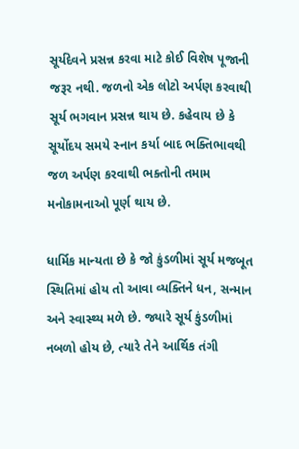સૂર્યદેવને પ્રસન્ન કરવા માટે કોઈ વિશેષ પૂજાની જરૂર નથી. જળનો એક લોટો અર્પણ કરવાથી સૂર્ય ભગવાન પ્રસન્ન થાય છે. કહેવાય છે કે સૂર્યોદય સમયે સ્નાન કર્યા બાદ ભક્તિભાવથી જળ અર્પણ કરવાથી ભક્તોની તમામ મનોકામનાઓ પૂર્ણ થાય છે.

ધાર્મિક માન્યતા છે કે જો કુંડળીમાં સૂર્ય મજબૂત સ્થિતિમાં હોય તો આવા વ્યક્તિને ધન, સન્માન અને સ્વાસ્થ્ય મળે છે. જ્યારે સૂર્ય કુંડળીમાં નબળો હોય છે, ત્યારે તેને આર્થિક તંગી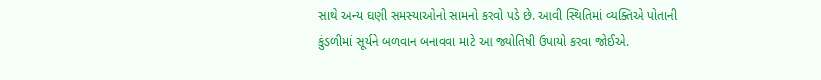સાથે અન્ય ઘણી સમસ્યાઓનો સામનો કરવો પડે છે. આવી સ્થિતિમાં વ્યક્તિએ પોતાની કુંડળીમાં સૂર્યને બળવાન બનાવવા માટે આ જ્યોતિષી ઉપાયો કરવા જોઈએ.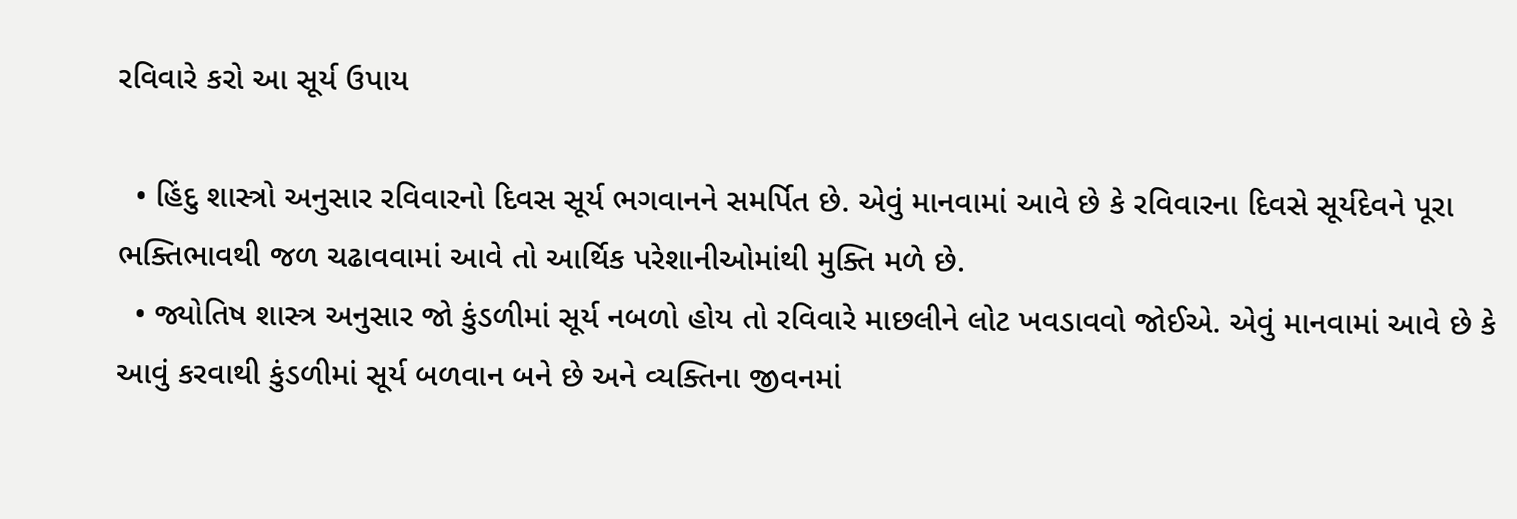રવિવારે કરો આ સૂર્ય ઉપાય

  • હિંદુ શાસ્ત્રો અનુસાર રવિવારનો દિવસ સૂર્ય ભગવાનને સમર્પિત છે. એવું માનવામાં આવે છે કે રવિવારના દિવસે સૂર્યદેવને પૂરા ભક્તિભાવથી જળ ચઢાવવામાં આવે તો આર્થિક પરેશાનીઓમાંથી મુક્તિ મળે છે.
  • જ્યોતિષ શાસ્ત્ર અનુસાર જો કુંડળીમાં સૂર્ય નબળો હોય તો રવિવારે માછલીને લોટ ખવડાવવો જોઈએ. એવું માનવામાં આવે છે કે આવું કરવાથી કુંડળીમાં સૂર્ય બળવાન બને છે અને વ્યક્તિના જીવનમાં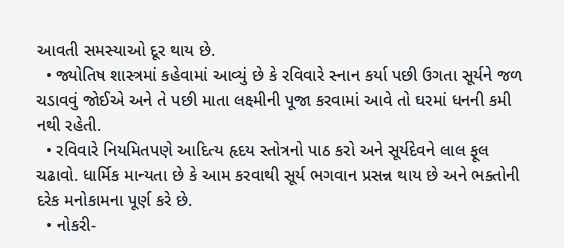આવતી સમસ્યાઓ દૂર થાય છે.
  • જ્યોતિષ શાસ્ત્રમાં કહેવામાં આવ્યું છે કે રવિવારે સ્નાન કર્યા પછી ઉગતા સૂર્યને જળ ચડાવવું જોઈએ અને તે પછી માતા લક્ષ્મીની પૂજા કરવામાં આવે તો ઘરમાં ધનની કમી નથી રહેતી.
  • રવિવારે નિયમિતપણે આદિત્ય હૃદય સ્તોત્રનો પાઠ કરો અને સૂર્યદેવને લાલ ફૂલ ચઢાવો. ધાર્મિક માન્યતા છે કે આમ કરવાથી સૂર્ય ભગવાન પ્રસન્ન થાય છે અને ભક્તોની દરેક મનોકામના પૂર્ણ કરે છે.
  • નોકરી-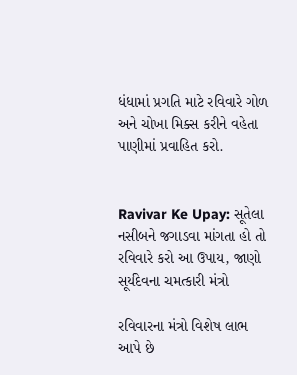ધંધામાં પ્રગતિ માટે રવિવારે ગોળ અને ચોખા મિક્સ કરીને વહેતા પાણીમાં પ્રવાહિત કરો.


Ravivar Ke Upay: સૂતેલા નસીબને જગાડવા માંગતા હો તો રવિવારે કરો આ ઉપાય, જાણો સૂર્યદેવના ચમત્કારી મંત્રો

રવિવારના મંત્રો વિશેષ લાભ આપે છે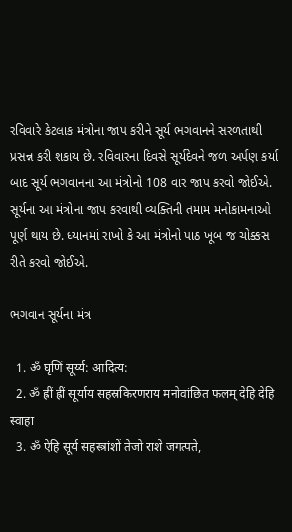રવિવારે કેટલાક મંત્રોના જાપ કરીને સૂર્ય ભગવાનને સરળતાથી પ્રસન્ન કરી શકાય છે. રવિવારના દિવસે સૂર્યદેવને જળ અર્પણ કર્યા બાદ સૂર્ય ભગવાનના આ મંત્રોનો 108 વાર જાપ કરવો જોઈએ. સૂર્યના આ મંત્રોના જાપ કરવાથી વ્યક્તિની તમામ મનોકામનાઓ પૂર્ણ થાય છે. ધ્યાનમાં રાખો કે આ મંત્રોનો પાઠ ખૂબ જ ચોક્કસ રીતે કરવો જોઈએ.

ભગવાન સૂર્યના મંત્ર

  1. ॐ घृ‍णिं सूर्य्य: आदित्य:
  2. ॐ ह्रीं ह्रीं सूर्याय सहस्रकिरणराय मनोवांछित फलम् देहि देहि स्वाहा
  3. ॐ ऐहि सूर्य सहस्त्रांशों तेजो राशे जगत्पते,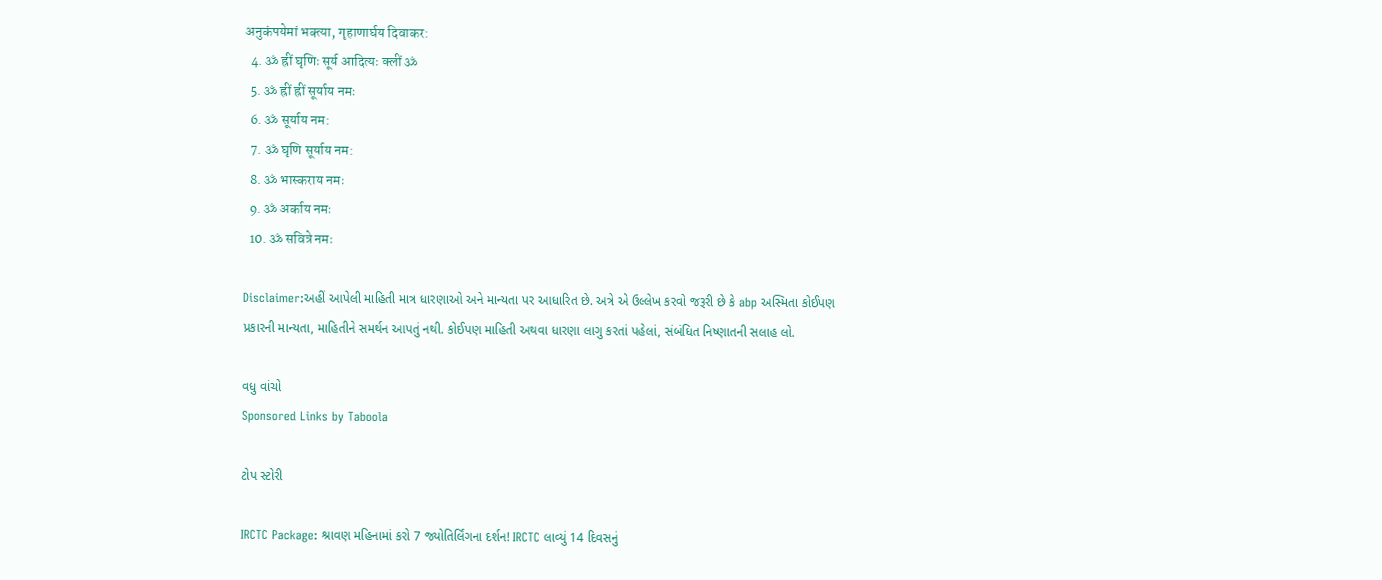अनुकंपयेमां भक्त्या, गृहाणार्घय दिवाकर:
  4. ॐ ह्रीं घृणिः सूर्य आदित्यः क्लीं ॐ
  5. ॐ ह्रीं ह्रीं सूर्याय नमः
  6. ॐ सूर्याय नम:
  7. ॐ घृणि सूर्याय नम:
  8. ॐ भास्कराय नमः
  9. ॐ अर्काय नमः
  10. ॐ सवित्रे नमः

Disclaimer:અહીં આપેલી માહિતી માત્ર ધારણાઓ અને માન્યતા પર આધારિત છે. અત્રે એ ઉલ્લેખ કરવો જરૂરી છે કે abp અસ્મિતા કોઈપણ પ્રકારની માન્યતા, માહિતીને સમર્થન આપતું નથી. કોઈપણ માહિતી અથવા ધારણા લાગુ કરતાં પહેલાં, સંબંધિત નિષ્ણાતની સલાહ લો.

વધુ વાંચો
Sponsored Links by Taboola

ટોપ સ્ટોરી

IRCTC Package: શ્રાવણ મહિનામાં કરો 7 જ્યોતિર્લિંગના દર્શન! IRCTC લાવ્યું 14 દિવસનું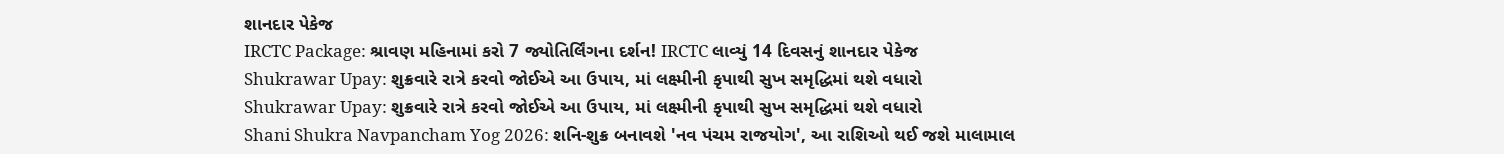શાનદાર પેકેજ
IRCTC Package: શ્રાવણ મહિનામાં કરો 7 જ્યોતિર્લિંગના દર્શન! IRCTC લાવ્યું 14 દિવસનું શાનદાર પેકેજ
Shukrawar Upay: શુક્રવારે રાત્રે કરવો જોઈએ આ ઉપાય, માં લક્ષ્મીની કૃપાથી સુખ સમૃદ્ધિમાં થશે વધારો
Shukrawar Upay: શુક્રવારે રાત્રે કરવો જોઈએ આ ઉપાય, માં લક્ષ્મીની કૃપાથી સુખ સમૃદ્ધિમાં થશે વધારો
Shani Shukra Navpancham Yog 2026: શનિ-શુક્ર બનાવશે 'નવ પંચમ રાજયોગ', આ રાશિઓ થઈ જશે માલામાલ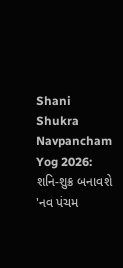Shani Shukra Navpancham Yog 2026: શનિ-શુક્ર બનાવશે 'નવ પંચમ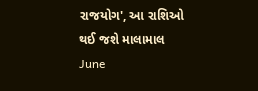રાજયોગ', આ રાશિઓ થઈ જશે માલામાલ
June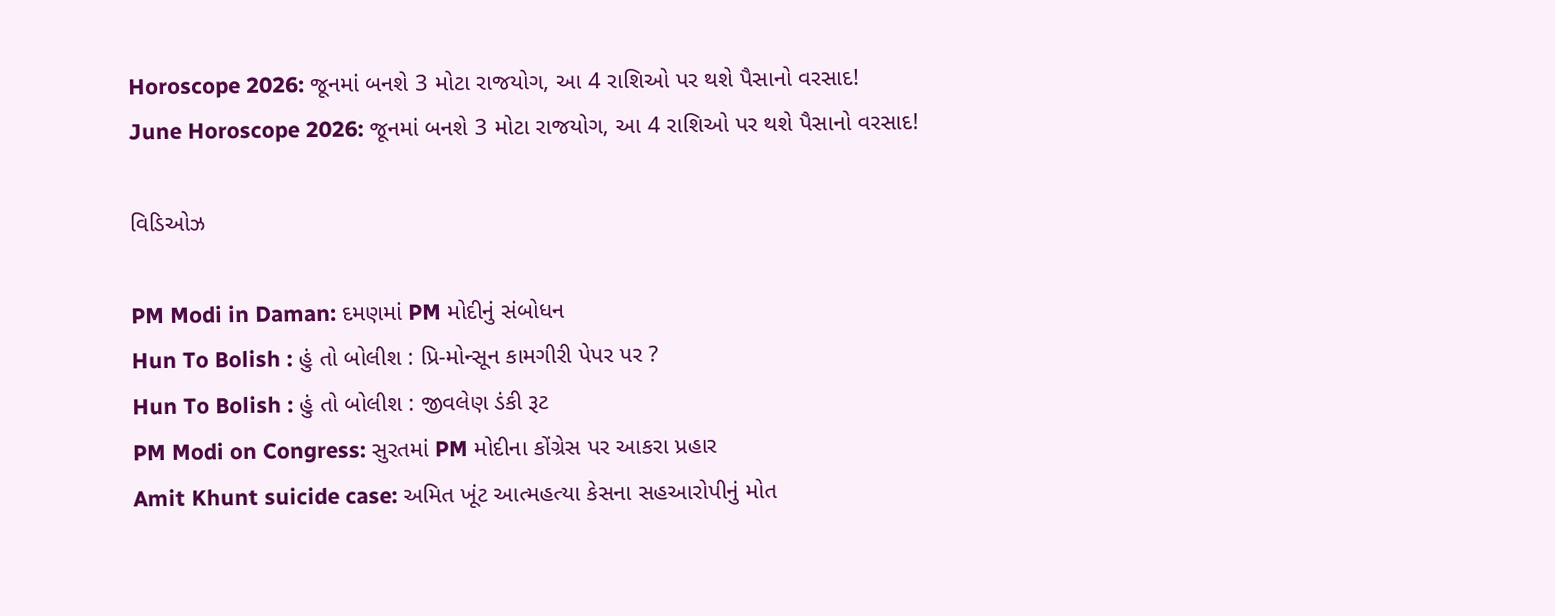Horoscope 2026: જૂનમાં બનશે 3 મોટા રાજયોગ, આ 4 રાશિઓ પર થશે પૈસાનો વરસાદ!
June Horoscope 2026: જૂનમાં બનશે 3 મોટા રાજયોગ, આ 4 રાશિઓ પર થશે પૈસાનો વરસાદ!

વિડિઓઝ

PM Modi in Daman: દમણમાં PM મોદીનું સંબોધન
Hun To Bolish : હું તો બોલીશ : પ્રિ-મોન્સૂન કામગીરી પેપર પર ?
Hun To Bolish : હું તો બોલીશ : જીવલેણ ડંકી રૂટ
PM Modi on Congress: સુરતમાં PM મોદીના કોંગ્રેસ પર આકરા પ્રહાર
Amit Khunt suicide case: અમિત ખૂંટ આત્મહત્યા કેસના સહઆરોપીનું મોત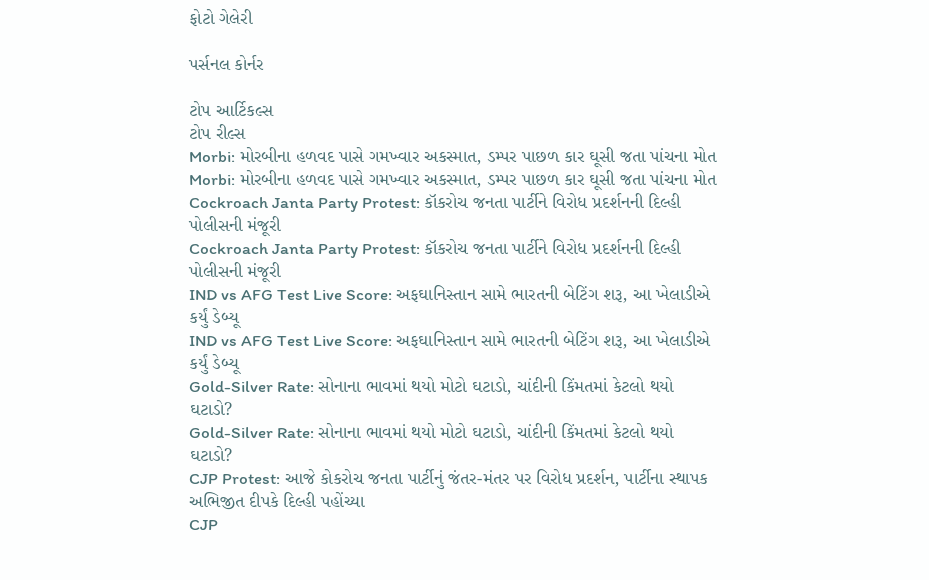ફોટો ગેલેરી

પર્સનલ કોર્નર

ટોપ આર્ટિકલ્સ
ટોપ રીલ્સ
Morbi: મોરબીના હળવદ પાસે ગમખ્વાર અકસ્માત, ડમ્પર પાછળ કાર ઘૂસી જતા પાંચના મોત
Morbi: મોરબીના હળવદ પાસે ગમખ્વાર અકસ્માત, ડમ્પર પાછળ કાર ઘૂસી જતા પાંચના મોત
Cockroach Janta Party Protest: કૉકરોચ જનતા પાર્ટીને વિરોધ પ્રદર્શનની દિલ્હી પોલીસની મંજૂરી
Cockroach Janta Party Protest: કૉકરોચ જનતા પાર્ટીને વિરોધ પ્રદર્શનની દિલ્હી પોલીસની મંજૂરી
IND vs AFG Test Live Score: અફઘાનિસ્તાન સામે ભારતની બેટિંગ શરૂ, આ ખેલાડીએ કર્યું ડેબ્યૂ
IND vs AFG Test Live Score: અફઘાનિસ્તાન સામે ભારતની બેટિંગ શરૂ, આ ખેલાડીએ કર્યું ડેબ્યૂ
Gold-Silver Rate: સોનાના ભાવમાં થયો મોટો ઘટાડો, ચાંદીની કિંમતમાં કેટલો થયો ઘટાડો?
Gold-Silver Rate: સોનાના ભાવમાં થયો મોટો ઘટાડો, ચાંદીની કિંમતમાં કેટલો થયો ઘટાડો?
CJP Protest: આજે કોકરોચ જનતા પાર્ટીનું જંતર-મંતર પર વિરોધ પ્રદર્શન, પાર્ટીના સ્થાપક અભિજીત દીપકે દિલ્હી પહોંચ્યા
CJP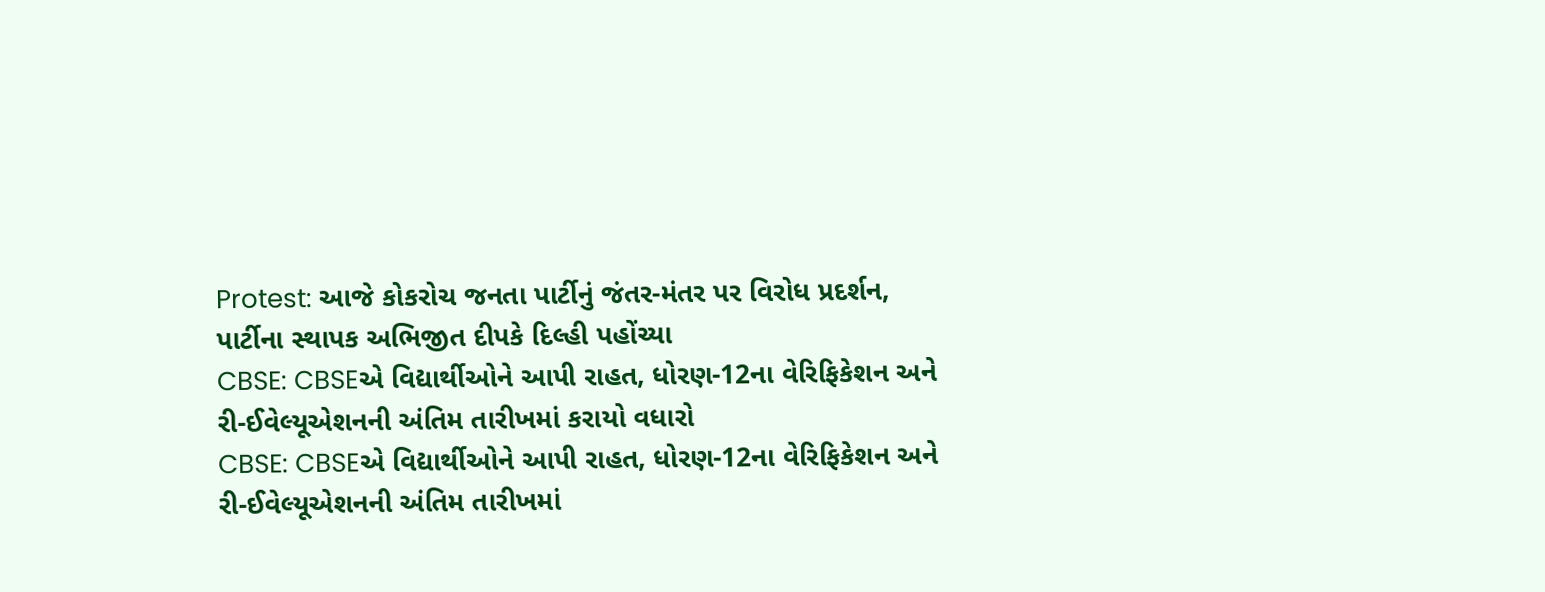Protest: આજે કોકરોચ જનતા પાર્ટીનું જંતર-મંતર પર વિરોધ પ્રદર્શન, પાર્ટીના સ્થાપક અભિજીત દીપકે દિલ્હી પહોંચ્યા
CBSE: CBSEએ વિદ્યાર્થીઓને આપી રાહત, ધોરણ-12ના વેરિફિકેશન અને રી-ઈવેલ્યૂએશનની અંતિમ તારીખમાં કરાયો વધારો
CBSE: CBSEએ વિદ્યાર્થીઓને આપી રાહત, ધોરણ-12ના વેરિફિકેશન અને રી-ઈવેલ્યૂએશનની અંતિમ તારીખમાં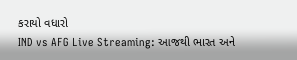કરાયો વધારો
IND vs AFG Live Streaming: આજથી ભારત અને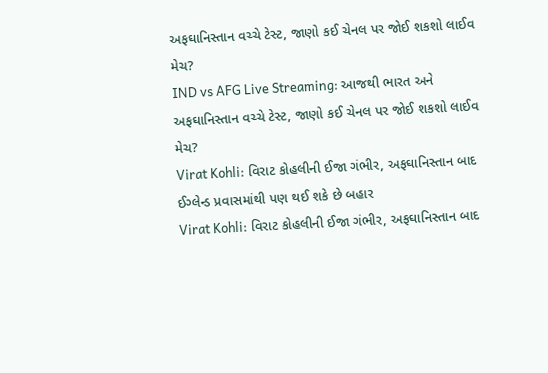અફઘાનિસ્તાન વચ્ચે ટેસ્ટ, જાણો કઈ ચેનલ પર જોઈ શકશો લાઈવ મેચ?
IND vs AFG Live Streaming: આજથી ભારત અને અફઘાનિસ્તાન વચ્ચે ટેસ્ટ, જાણો કઈ ચેનલ પર જોઈ શકશો લાઈવ મેચ?
Virat Kohli: વિરાટ કોહલીની ઈજા ગંભીર, અફઘાનિસ્તાન બાદ ઈગ્લેન્ડ પ્રવાસમાંથી પણ થઈ શકે છે બહાર
Virat Kohli: વિરાટ કોહલીની ઈજા ગંભીર, અફઘાનિસ્તાન બાદ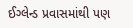ઈગ્લેન્ડ પ્રવાસમાંથી પણ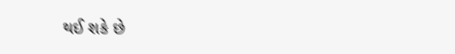થઈ શકે છે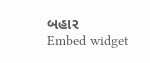બહાર
Embed widget